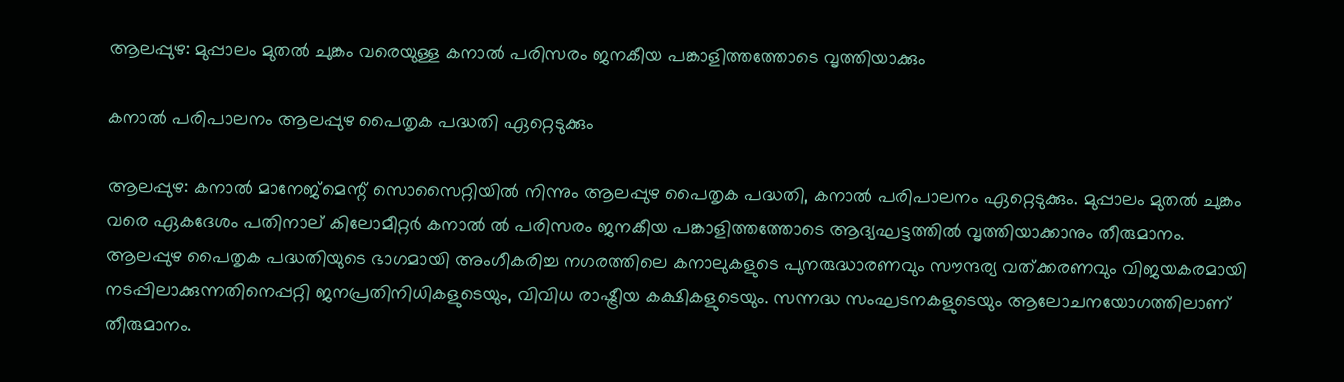ആലപ്പുഴ: മുപ്പാലം മുതല്‍ ചുങ്കം വരെയുള്ള കനാല്‍ പരിസരം ജനകീയ പങ്കാളിത്തത്തോടെ വൃത്തിയാക്കും

കനാല്‍ പരിപാലനം ആലപ്പുഴ പൈതൃക പദ്ധതി ഏറ്റെടുക്കും

ആലപ്പുഴ: കനാൽ മാനേജ്മെന്റ് സൊസൈറ്റിയിൽ നിന്നും ആലപ്പുഴ പൈതൃക പദ്ധതി, കനാൽ പരിപാലനം ഏറ്റെടുക്കും. മുപ്പാലം മുതൽ ചുങ്കം വരെ ഏകദേശം പതിനാല് കിലോമീറ്റർ കനാൽ ൽ പരിസരം ജനകീയ പങ്കാളിത്തത്തോടെ ആദ്യഘട്ടത്തിൽ വൃത്തിയാക്കാനും തീരുമാനം. ആലപ്പുഴ പൈതൃക പദ്ധതിയുടെ ഭാഗമായി അംഗീകരിച്ച നഗരത്തിലെ കനാലുകളുടെ പുനരുദ്ധാരണവും സൗന്ദര്യ വത്‌ക്കരണവും വിജയകരമായി നടപ്പിലാക്കുന്നതിനെപ്പറ്റി ജനപ്രതിനിധികളുടെയും, വിവിധ രാഷ്ട്രീയ കക്ഷികളുടെയും. സന്നദ്ധ സംഘടനകളുടെയും ആലോചനയോഗത്തിലാണ് തീരുമാനം.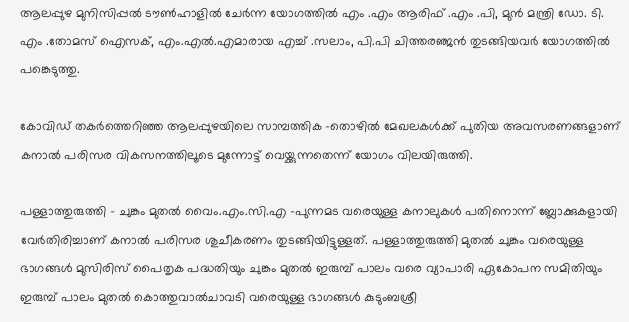ആലപ്പുഴ മുനിസിപ്പൽ ടൗൺഹാളിൽ ചേര്‍ന്ന യോഗത്തില്‍ എം .എം ആരിഫ് .എം .പി, മുന്‍ മന്ത്രി ഡോ. ടി. എം .തോമസ് ഐസക്, എം.എല്‍.എമാരായ എച്ച് .സലാം, പി.പി ചിത്തരഞ്ജൻ തുടങ്ങിയവര്‍ യോഗത്തില്‍ പങ്കെടുത്തു.

കോവിഡ് തകർത്തെറിഞ്ഞ ആലപ്പുഴയിലെ സാമ്പത്തിക -തൊഴിൽ മേഖലകൾക്ക് പുതിയ അവസരണങ്ങളാണ് കനാൽ പരിസര വികസനത്തിലൂടെ മുന്നോട്ട് വെയ്ക്കുന്നതെന്ന് യോഗം വിലയിരുത്തി.

പള്ളാത്തുരുത്തി – ചുങ്കം മുതൽ വൈം.എം.സി.എ -പുന്നമട വരെയുള്ള കനാലുകൾ പതിനൊന്ന് ബ്ലോക്കുകളായി വേർതിരിച്ചാണ് കനാൽ പരിസര ശുചീകരണം തുടങ്ങിയിട്ടുള്ളത്. പള്ളാത്തുരുത്തി മുതൽ ചുങ്കം വരെയുള്ള ഭാഗങ്ങൾ മുസിരിസ് പൈതൃക പദ്ധതിയും ചുങ്കം മുതൽ ഇരുമ്പ് പാലം വരെ വ്യാപാരി ഏകോപന സമിതിയും ഇരുമ്പ് പാലം മുതൽ കൊത്തുവാൽചാവടി വരെയുള്ള ഭാഗങ്ങൾ കുടുംബശ്രീ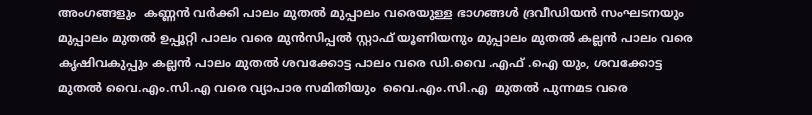അംഗങ്ങളും  കണ്ണൻ വർക്കി പാലം മുതൽ മുപ്പാലം വരെയുള്ള ഭാഗങ്ങൾ ദ്രവീഡിയൻ സംഘടനയും മുപ്പാലം മുതൽ ഉപ്പൂറ്റി പാലം വരെ മുൻസിപ്പൽ സ്റ്റാഫ് യൂണിയനും മുപ്പാലം മുതൽ കല്ലൻ പാലം വരെ കൃഷിവകുപ്പും കല്ലൻ പാലം മുതൽ ശവക്കോട്ട പാലം വരെ ഡി.വൈ .എഫ് .ഐ യും, ശവക്കോട്ട മുതൽ വൈ.എം.സി.എ വരെ വ്യാപാര സമിതിയും  വൈ.എം.സി.എ  മുതൽ പുന്നമട വരെ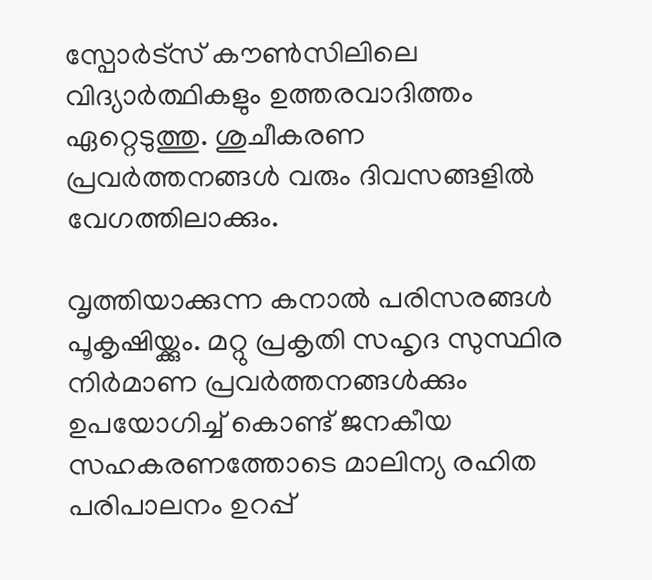സ്പോർട്സ് കൗൺസിലിലെ വിദ്യാർത്ഥികളും ഉത്തരവാദിത്തം ഏറ്റെടുത്തു. ശുചീകരണ പ്രവർത്തനങ്ങൾ വരും ദിവസങ്ങളില്‍ വേഗത്തിലാക്കും.

വൃത്തിയാക്കുന്ന കനാൽ പരിസരങ്ങൾ പൂകൃഷിയ്ക്കും. മറ്റു പ്രകൃതി സഹൃദ സുസ്ഥിര നിർമാണ പ്രവർത്തനങ്ങൾക്കും ഉപയോഗിച്ച് കൊണ്ട് ജനകീയ സഹകരണത്തോടെ മാലിന്യ രഹിത പരിപാലനം ഉറപ്പ്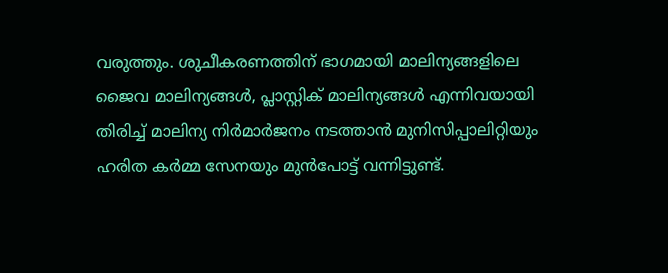വരുത്തും. ശുചീകരണത്തിന് ഭാഗമായി മാലിന്യങ്ങളിലെ ജൈവ മാലിന്യങ്ങൾ, പ്ലാസ്റ്റിക് മാലിന്യങ്ങൾ എന്നിവയായി തിരിച്ച് മാലിന്യ നിർമാർജനം നടത്താൻ മുനിസിപ്പാലിറ്റിയും ഹരിത കർമ്മ സേനയും മുൻപോട്ട് വന്നിട്ടുണ്ട്.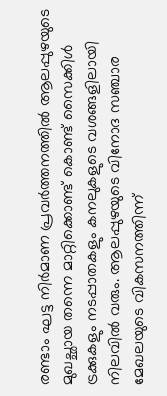രണ്ടാം ഘട്ട നിർമാണ പ്രവർത്തനത്തിൽ ആലപ്പുഴയുടെ മുഖച്ഛായ തന്നെ മാറ്റിക്കൊണ്ട് കൊണ്ട് സൈക്കിൾ ട്രക്കുകളും നടപ്പാതകളും കനലുകളുടെ വശങ്ങളിലായി നിലവിൽ വരും. ആലപ്പുഴയുടെ വിനോദ സഞ്ചാര മേഖലയുടെ വികസനത്തിന്ന്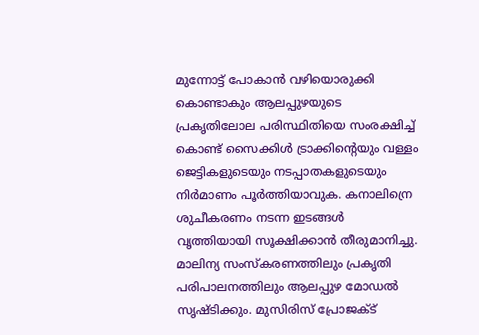മുന്നോട്ട് പോകാൻ വഴിയൊരുക്കി കൊണ്ടാകും ആലപ്പുഴയുടെ പ്രകൃതിലോല പരിസ്ഥിതിയെ സംരക്ഷിച്ച് കൊണ്ട് സൈക്കിൾ ട്രാക്കിന്റെയും വള്ളം ജെട്ടികളുടെയും നടപ്പാതകളുടെയും നിർമാണം പൂർത്തിയാവുക. കനാലിന്രെ  ശുചീകരണം നടന്ന ഇടങ്ങൾ  വൃത്തിയായി സൂക്ഷിക്കാന്‍ തീരുമാനിച്ചു. മാലിന്യ സംസ്കരണത്തിലും പ്രകൃതി പരിപാലനത്തിലും ആലപ്പുഴ മോഡൽ സൃഷ്ടിക്കും. മുസിരിസ് പ്രോജക്ട്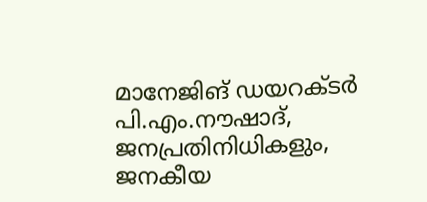മാനേജിങ് ഡയറക്ടർ പി.എം.നൗഷാദ്, ജനപ്രതിനിധികളും, ജനകീയ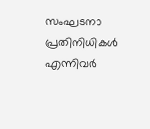സംഘടനാ പ്രതിനിധികള്‍  എന്നിവര്‍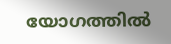യോഗത്തില്‍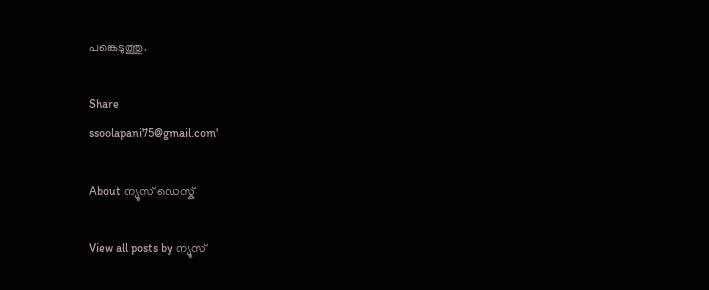പങ്കെടുത്തു.

Share
ssoolapani75@gmail.com'

About ന്യൂസ് ഡെസ്ക്

View all posts by ന്യൂസ്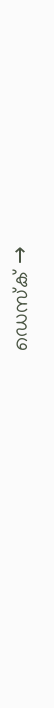ഡെസ്ക് →